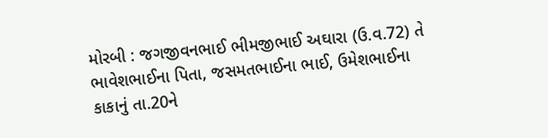મોરબી : જગજીવનભાઈ ભીમજીભાઈ અઘારા (ઉ.વ.72) તે ભાવેશભાઈના પિતા, જસમતભાઈના ભાઈ, ઉમેશભાઈના કાકાનું તા.20ને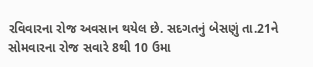રવિવારના રોજ અવસાન થયેલ છે. સદગતનું બેસણું તા.21ને સોમવારના રોજ સવારે 8થી 10 ઉમા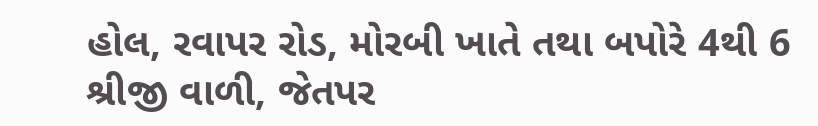હોલ, રવાપર રોડ, મોરબી ખાતે તથા બપોરે 4થી 6 શ્રીજી વાળી, જેતપર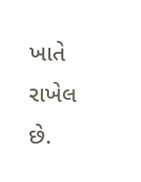ખાતે રાખેલ છે.